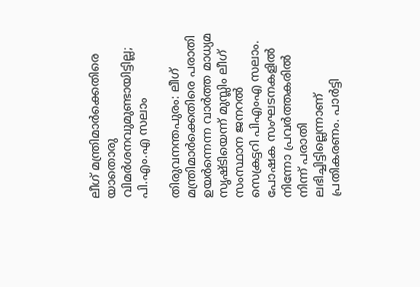ലീഗ് മന്ത്രിമാര്‍ക്കെതിരെ യാതൊരു വിമര്‍ശനവുമുണ്ടായിട്ടില്ല; പി.എം.എ സലാം

തിരുവനന്തപുരം: ലീഗ് മന്ത്രിമാര്‍ക്കെതിരെ പരാതി ഉയർന്നെന്ന വാര്‍ത്ത മാധ്യമ സൃഷ്ടിയെന്ന് മുസ്ലിം ലീഗ് സംസ്ഥാന ജനറല്‍ സെക്രട്ടറി പിഎംഎ സലാം. പോഷക സംഘടനകളില്‍ നിന്നോ പ്രവര്‍ത്തകരില്‍ നിന്ന് പരാതി ലഭിച്ചിട്ടില്ലെന്നാണ് പ്രതികരണം. പാര്‍ട്ടി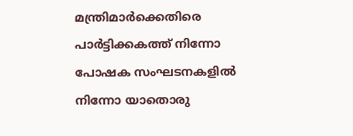മന്ത്രിമാര്‍ക്കെതിരെ പാര്‍ട്ടിക്കകത്ത് നിന്നോ പോഷക സംഘടനകളില്‍ നിന്നോ യാതൊരു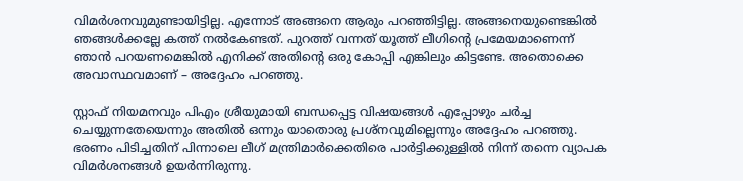വിമര്‍ശനവുമുണ്ടായിട്ടില്ല. എന്നോട് അങ്ങനെ ആരും പറഞ്ഞിട്ടില്ല. അങ്ങനെയുണ്ടെങ്കില്‍ ഞങ്ങള്‍ക്കല്ലേ കത്ത് നല്‍കേണ്ടത്. പുറത്ത് വന്നത് യൂത്ത് ലീഗിന്റെ പ്രമേയമാണെന്ന് ഞാന്‍ പറയണമെങ്കില്‍ എനിക്ക് അതിന്റെ ഒരു കോപ്പി എങ്കിലും കിട്ടണ്ടേ. അതൊക്കെ അവാസ്ഥവമാണ് – അദ്ദേഹം പറഞ്ഞു.

സ്റ്റാഫ് നിയമനവും പിഎം ശ്രീയുമായി ബന്ധപ്പെട്ട വിഷയങ്ങള്‍ എപ്പോഴും ചര്‍ച്ച ചെയ്യുന്നതേയെന്നും അതില്‍ ഒന്നും യാതൊരു പ്രശ്‌നവുമില്ലെന്നും അദ്ദേഹം പറഞ്ഞു. ഭരണം പിടിച്ചതിന് പിന്നാലെ ലീഗ് മന്ത്രിമാര്‍ക്കെതിരെ പാര്‍ട്ടിക്കുള്ളില്‍ നിന്ന് തന്നെ വ്യാപക വിമര്‍ശനങ്ങള്‍ ഉയര്‍ന്നിരുന്നു.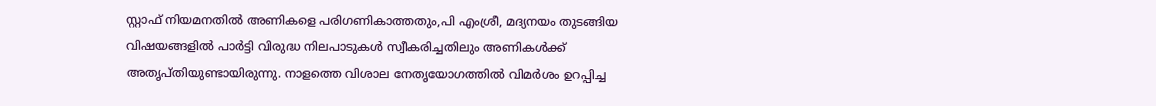സ്റ്റാഫ് നിയമനതില്‍ അണികളെ പരിഗണികാത്തതും,പി എംശ്രീ, മദ്യനയം തുടങ്ങിയ വിഷയങ്ങളില്‍ പാര്‍ട്ടി വിരുദ്ധ നിലപാടുകള്‍ സ്വീകരിച്ചതിലും അണികള്‍ക്ക് അതൃപ്തിയുണ്ടായിരുന്നു. നാളത്തെ വിശാല നേതൃയോഗത്തില്‍ വിമര്‍ശം ഉറപ്പിച്ച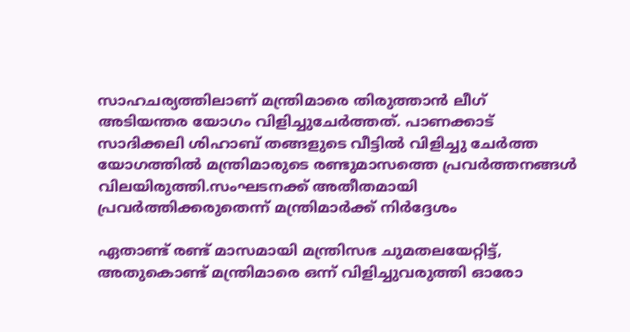സാഹചര്യത്തിലാണ് മന്ത്രിമാരെ തിരുത്താന്‍ ലീഗ് അടിയന്തര യോഗം വിളിച്ചുചേര്‍ത്തത്. പാണക്കാട് സാദിക്കലി ശിഹാബ് തങ്ങളുടെ വീട്ടില്‍ വിളിച്ചു ചേര്‍ത്ത യോഗത്തില്‍ മന്ത്രിമാരുടെ രണ്ടുമാസത്തെ പ്രവര്‍ത്തനങ്ങള്‍ വിലയിരുത്തി.സംഘടനക്ക് അതീതമായി പ്രവര്‍ത്തിക്കരുതെന്ന് മന്ത്രിമാര്‍ക്ക് നിര്‍ദ്ദേശം

ഏതാണ്ട് രണ്ട് മാസമായി മന്ത്രിസഭ ചുമതലയേറ്റിട്ട്, അതുകൊണ്ട് മന്ത്രിമാരെ ഒന്ന് വിളിച്ചുവരുത്തി ഓരോ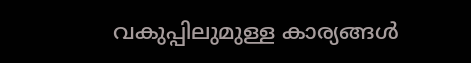വകുപ്പിലുമുള്ള കാര്യങ്ങള്‍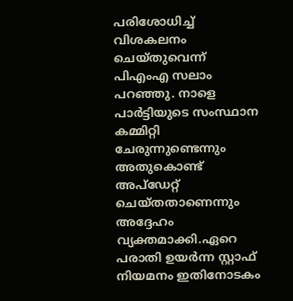പരിശോധിച്ച് വിശകലനം ചെയ്തുവെന്ന് പിഎംഎ സലാം പറഞ്ഞു. നാളെ പാര്‍ട്ടിയുടെ സംസ്ഥാന കമ്മിറ്റി ചേരുന്നുണ്ടെന്നും അതുകൊണ്ട് അപ്‌ഡേറ്റ് ചെയ്തതാണെന്നും അദ്ദേഹം വ്യക്തമാക്കി.ഏറെ പരാതി ഉയര്‍ന്ന സ്റ്റാഫ് നിയമനം ഇതിനോടകം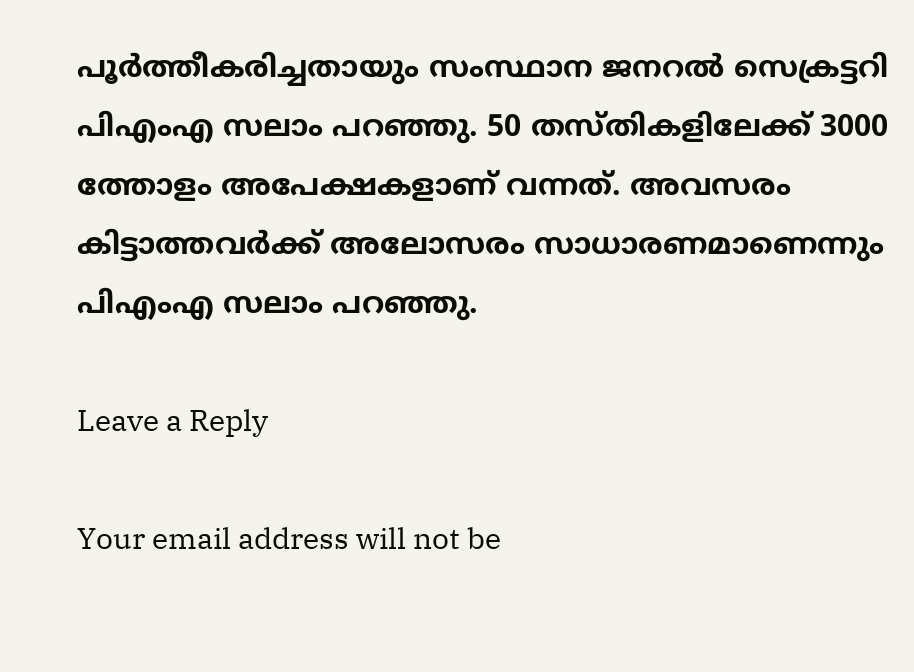പൂര്‍ത്തീകരിച്ചതായും സംസ്ഥാന ജനറല്‍ സെക്രട്ടറി പിഎംഎ സലാം പറഞ്ഞു. 50 തസ്തികളിലേക്ക് 3000 ത്തോളം അപേക്ഷകളാണ് വന്നത്. അവസരം കിട്ടാത്തവര്‍ക്ക് അലോസരം സാധാരണമാണെന്നും പിഎംഎ സലാം പറഞ്ഞു.

Leave a Reply

Your email address will not be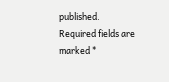published. Required fields are marked *